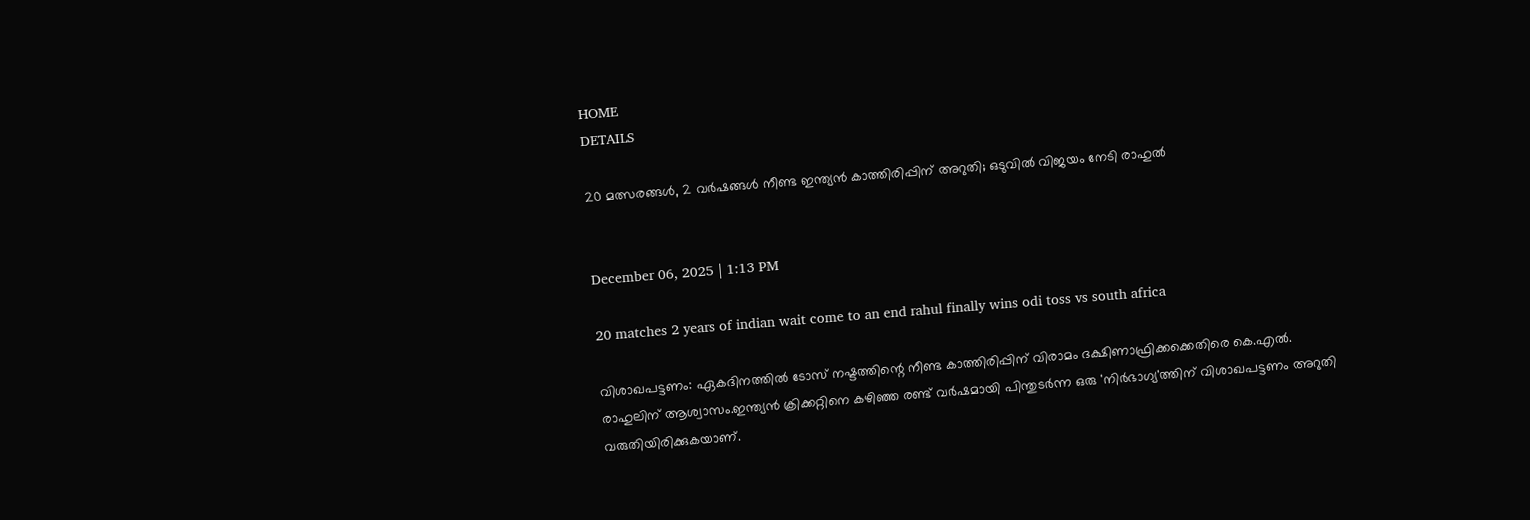HOME
DETAILS

20 മത്സരങ്ങൾ, 2 വർഷങ്ങൾ നീണ്ട ഇന്ത്യൻ കാത്തിരിപ്പിന് അറുതി; ഒടുവിൽ വിജയം നേടി രാഹുൽ


December 06, 2025 | 1:13 PM

20 matches 2 years of indian wait come to an end rahul finally wins odi toss vs south africa

വിശാഖപട്ടണം: ഏകദിനത്തിൽ ടോസ് നഷ്ടത്തിന്റെ നീണ്ട കാത്തിരിപ്പിന് വിരാമം ദക്ഷിണാഫ്രിക്കക്കെതിരെ കെ.എൽ. രാഹുലിന് ആശ്വാസം.ഇന്ത്യൻ ക്രിക്കറ്റിനെ കഴിഞ്ഞ രണ്ട് വർഷമായി പിന്തുടർന്ന ഒരു 'നിർഭാഗ്യ'ത്തിന് വിശാഖപട്ടണം അറുതി വരുതിയിരിക്കുകയാണ്.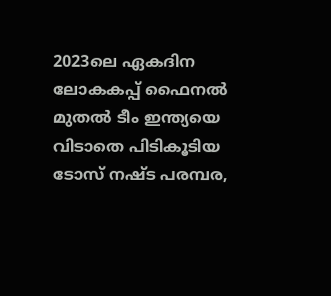2023ലെ ഏകദിന ലോകകപ്പ് ഫൈനൽ മുതൽ ടീം ഇന്ത്യയെ വിടാതെ പിടികൂടിയ ടോസ് നഷ്ട പരമ്പര,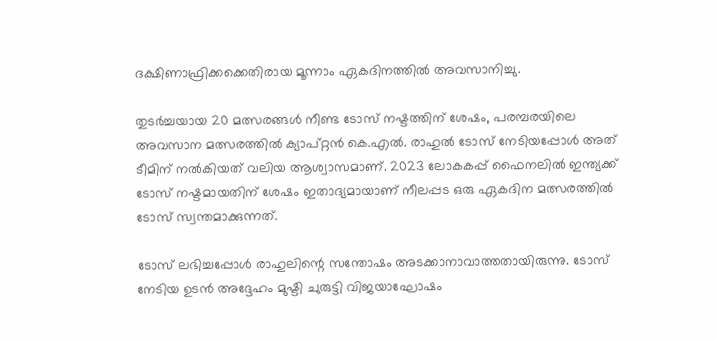ദക്ഷിണാഫ്രിക്കക്കെതിരായ മൂന്നാം ഏകദിനത്തിൽ അവസാനിച്ചു.

തുടർച്ചയായ 20 മത്സരങ്ങൾ നീണ്ട ടോസ് നഷ്ടത്തിന് ശേഷം, പരമ്പരയിലെ അവസാന മത്സരത്തിൽ ക്യാപ്റ്റൻ കെ.എൽ. രാഹുൽ ടോസ് നേടിയപ്പോൾ അത് ടീമിന് നൽകിയത് വലിയ ആശ്വാസമാണ്. 2023 ലോകകപ്പ് ഫൈനലിൽ ഇന്ത്യക്ക് ടോസ് നഷ്ടമായതിന് ശേഷം ഇതാദ്യമായാണ് നീലപ്പട ഒരു ഏകദിന മത്സരത്തിൽ ടോസ് സ്വന്തമാക്കുന്നത്.

ടോസ് ലഭിച്ചപ്പോൾ രാഹുലിന്റെ സന്തോഷം അടക്കാനാവാത്തതായിരുന്നു. ടോസ് നേടിയ ഉടൻ അദ്ദേഹം മുഷ്ടി ചുരുട്ടി വിജയാഘോഷം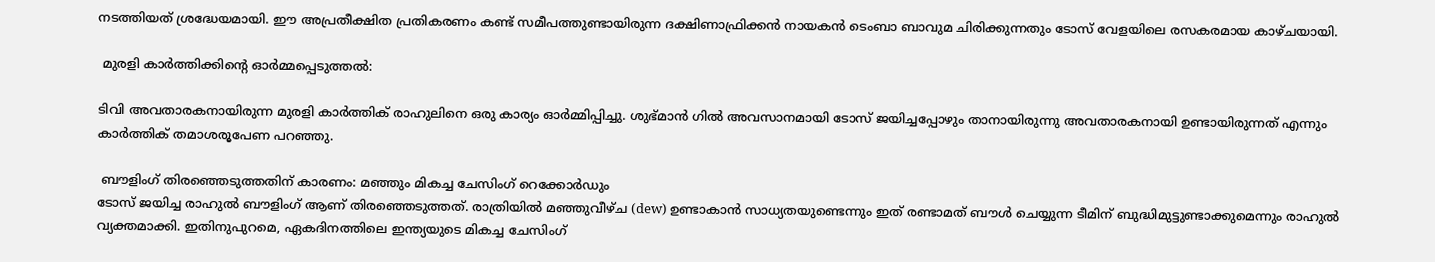നടത്തിയത് ശ്രദ്ധേയമായി. ഈ അപ്രതീക്ഷിത പ്രതികരണം കണ്ട് സമീപത്തുണ്ടായിരുന്ന ദക്ഷിണാഫ്രിക്കൻ നായകൻ ടെംബാ ബാവുമ ചിരിക്കുന്നതും ടോസ് വേളയിലെ രസകരമായ കാഴ്ചയായി.

 മുരളി കാർത്തിക്കിന്റെ ഓർമ്മപ്പെടുത്തൽ:

ടിവി അവതാരകനായിരുന്ന മുരളി കാർത്തിക് രാഹുലിനെ ഒരു കാര്യം ഓർമ്മിപ്പിച്ചു. ശുഭ്മാൻ ഗിൽ അവസാനമായി ടോസ് ജയിച്ചപ്പോഴും താനായിരുന്നു അവതാരകനായി ഉണ്ടായിരുന്നത് എന്നും കാർത്തിക് തമാശരൂപേണ പറഞ്ഞു.

 ബൗളിംഗ് തിരഞ്ഞെടുത്തതിന് കാരണം: മഞ്ഞും മികച്ച ചേസിംഗ് റെക്കോർഡും
ടോസ് ജയിച്ച രാഹുൽ ബൗളിംഗ് ആണ് തിരഞ്ഞെടുത്തത്. രാത്രിയിൽ മഞ്ഞുവീഴ്ച (dew) ഉണ്ടാകാൻ സാധ്യതയുണ്ടെന്നും ഇത് രണ്ടാമത് ബൗൾ ചെയ്യുന്ന ടീമിന് ബുദ്ധിമുട്ടുണ്ടാക്കുമെന്നും രാഹുൽ വ്യക്തമാക്കി. ഇതിനുപുറമെ, ഏകദിനത്തിലെ ഇന്ത്യയുടെ മികച്ച ചേസിംഗ്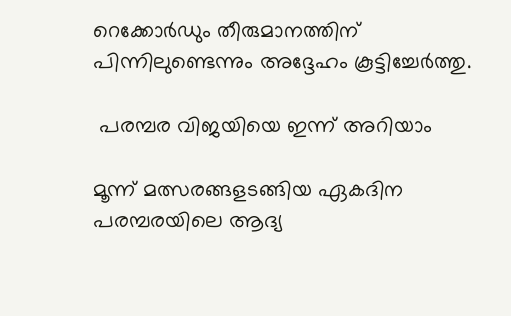റെക്കോർഡും തീരുമാനത്തിന് പിന്നിലുണ്ടെന്നും അദ്ദേഹം കൂട്ടിച്ചേർത്തു.

 പരമ്പര വിജയിയെ ഇന്ന് അറിയാം

മൂന്ന് മത്സരങ്ങളടങ്ങിയ ഏകദിന പരമ്പരയിലെ ആദ്യ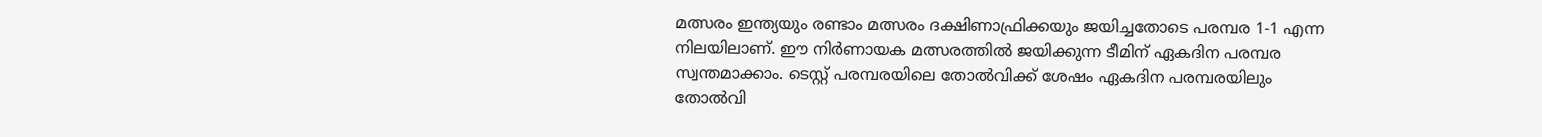മത്സരം ഇന്ത്യയും രണ്ടാം മത്സരം ദക്ഷിണാഫ്രിക്കയും ജയിച്ചതോടെ പരമ്പര 1-1 എന്ന നിലയിലാണ്. ഈ നിർണായക മത്സരത്തിൽ ജയിക്കുന്ന ടീമിന് ഏകദിന പരമ്പര സ്വന്തമാക്കാം. ടെസ്റ്റ് പരമ്പരയിലെ തോൽവിക്ക് ശേഷം ഏകദിന പരമ്പരയിലും തോൽവി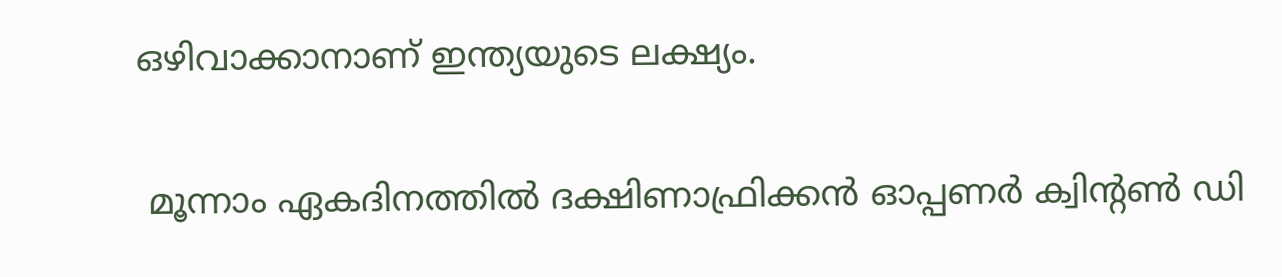ഒഴിവാക്കാനാണ് ഇന്ത്യയുടെ ലക്ഷ്യം.

 മൂന്നാം ഏകദിനത്തിൽ ദക്ഷിണാഫ്രിക്കൻ ഓപ്പണർ ക്വിന്റൺ ഡി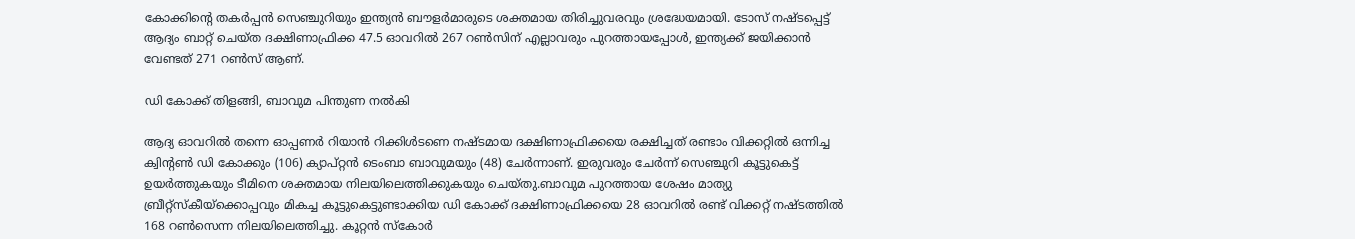കോക്കിന്റെ തകർപ്പൻ സെഞ്ചുറിയും ഇന്ത്യൻ ബൗളർമാരുടെ ശക്തമായ തിരിച്ചുവരവും ശ്രദ്ധേയമായി. ടോസ് നഷ്ടപ്പെട്ട് ആദ്യം ബാറ്റ് ചെയ്ത ദക്ഷിണാഫ്രിക്ക 47.5 ഓവറിൽ 267 റൺസിന് എല്ലാവരും പുറത്തായപ്പോൾ, ഇന്ത്യക്ക് ജയിക്കാൻ വേണ്ടത് 271 റൺസ് ആണ്.

ഡി കോക്ക് തിളങ്ങി, ബാവുമ പിന്തുണ നൽകി

ആദ്യ ഓവറിൽ തന്നെ ഓപ്പണർ റിയാൻ റിക്കിൾടണെ നഷ്ടമായ ദക്ഷിണാഫ്രിക്കയെ രക്ഷിച്ചത് രണ്ടാം വിക്കറ്റിൽ ഒന്നിച്ച ക്വിന്റൺ ഡി കോക്കും (106) ക്യാപ്റ്റൻ ടെംബാ ബാവുമയും (48) ചേർന്നാണ്. ഇരുവരും ചേർന്ന് സെഞ്ചുറി കൂട്ടുകെട്ട് ഉയർത്തുകയും ടീമിനെ ശക്തമായ നിലയിലെത്തിക്കുകയും ചെയ്തു.ബാവുമ പുറത്തായ ശേഷം മാത്യു ബ്രീറ്റ്സ്കീയ്ക്കൊപ്പവും മികച്ച കൂട്ടുകെട്ടുണ്ടാക്കിയ ഡി കോക്ക് ദക്ഷിണാഫ്രിക്കയെ 28 ഓവറിൽ രണ്ട് വിക്കറ്റ് നഷ്ടത്തിൽ 168 റൺസെന്ന നിലയിലെത്തിച്ചു. കൂറ്റൻ സ്കോർ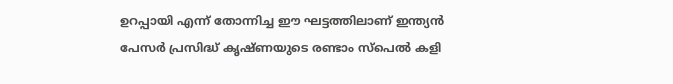ഉറപ്പായി എന്ന് തോന്നിച്ച ഈ ഘട്ടത്തിലാണ് ഇന്ത്യൻ പേസർ പ്രസിദ്ധ് കൃഷ്ണയുടെ രണ്ടാം സ്പെൽ കളി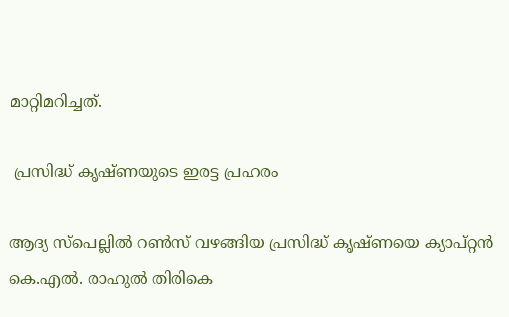മാറ്റിമറിച്ചത്.

 പ്രസിദ്ധ് കൃഷ്ണയുടെ ഇരട്ട പ്രഹരം

ആദ്യ സ്പെല്ലിൽ റൺസ് വഴങ്ങിയ പ്രസിദ്ധ് കൃഷ്ണയെ ക്യാപ്റ്റൻ കെ.എൽ. രാഹുൽ തിരികെ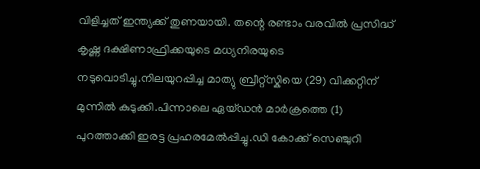വിളിച്ചത് ഇന്ത്യക്ക് തുണയായി. തന്റെ രണ്ടാം വരവിൽ പ്രസിദ്ധ് കൃഷ്ണ ദക്ഷിണാഫ്രിക്കയുടെ മധ്യനിരയുടെ നടുവൊടിച്ചു.നിലയുറപ്പിച്ച മാത്യു ബ്രീറ്റ്സ്കിയെ (29) വിക്കറ്റിന് മുന്നിൽ കുടുക്കി.പിന്നാലെ ഏയ്ഡൻ മാർക്രത്തെ (1) പുറത്താക്കി ഇരട്ട പ്രഹരമേൽപ്പിച്ചു.ഡി കോക്ക് സെഞ്ചുറി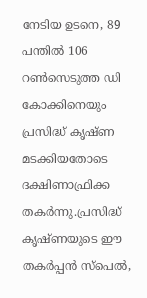നേടിയ ഉടനെ, 89 പന്തിൽ 106 റൺസെടുത്ത ഡി കോക്കിനെയും പ്രസിദ്ധ് കൃഷ്ണ മടക്കിയതോടെ ദക്ഷിണാഫ്രിക്ക തകർന്നു.പ്രസിദ്ധ് കൃഷ്ണയുടെ ഈ തകർപ്പൻ സ്പെൽ,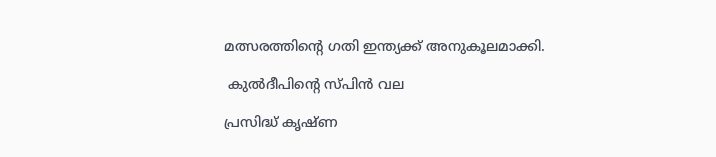മത്സരത്തിന്റെ ഗതി ഇന്ത്യക്ക് അനുകൂലമാക്കി.

 കുൽദീപിന്റെ സ്പിൻ വല

പ്രസിദ്ധ് കൃഷ്ണ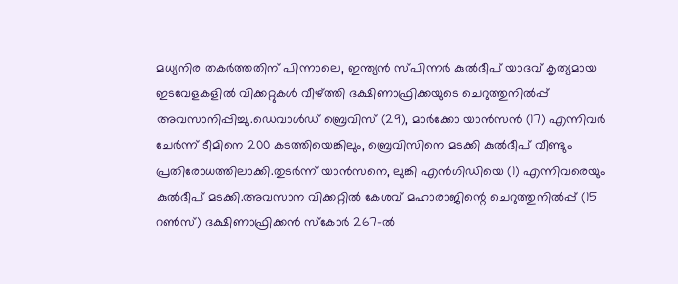മധ്യനിര തകർത്തതിന് പിന്നാലെ, ഇന്ത്യൻ സ്പിന്നർ കുൽദീപ് യാദവ് കൃത്യമായ ഇടവേളകളിൽ വിക്കറ്റുകൾ വീഴ്ത്തി ദക്ഷിണാഫ്രിക്കയുടെ ചെറുത്തുനിൽപ്പ് അവസാനിപ്പിച്ചു.ഡെവാൾഡ് ബ്രെവിസ് (29), മാർക്കോ യാൻസൻ (17) എന്നിവർ ചേർന്ന് ടീമിനെ 200 കടത്തിയെങ്കിലും, ബ്രെവിസിനെ മടക്കി കുൽദീപ് വീണ്ടും പ്രതിരോധത്തിലാക്കി.തുടർന്ന് യാൻസനെ, ലുങ്കി എൻഗിഡിയെ (1) എന്നിവരെയും കുൽദീപ് മടക്കി.അവസാന വിക്കറ്റിൽ കേശവ് മഹാരാജിന്റെ ചെറുത്തുനിൽപ്പ് (15 റൺസ്) ദക്ഷിണാഫ്രിക്കൻ സ്കോർ 267-ൽ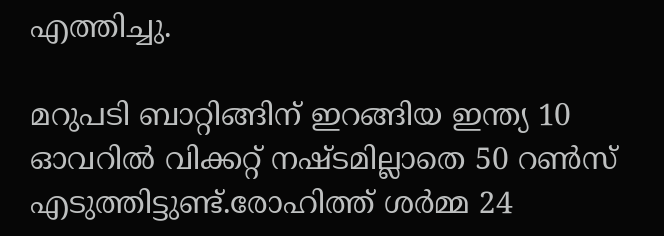എത്തിച്ചു.

മറുപടി ബാറ്റിങ്ങിന് ഇറങ്ങിയ ഇന്ത്യ 10 ഓവറിൽ വിക്കറ്റ് നഷ്ടമില്ലാതെ 50 റൺസ് എടുത്തിട്ടുണ്ട്.രോഹിത്ത് ശർമ്മ 24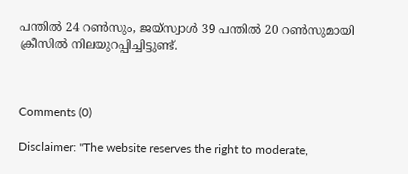പന്തിൽ 24 റൺസും, ജയ്സ്വാൾ 39 പന്തിൽ 20 റൺസുമായി ക്രീസിൽ നിലയുറപ്പിച്ചിട്ടുണ്ട്.



Comments (0)

Disclaimer: "The website reserves the right to moderate,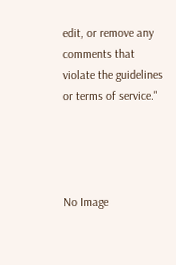edit, or remove any comments that violate the guidelines or terms of service."




No Image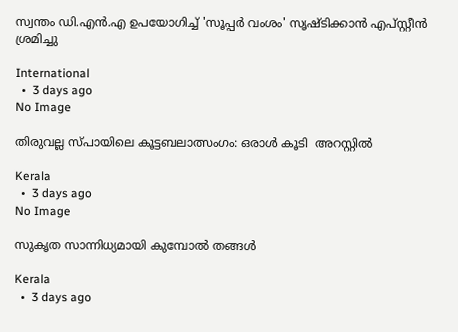സ്വന്തം ഡി.എൻ.എ ഉപയോഗിച്ച് 'സൂപ്പർ വംശം' സൃഷ്ടിക്കാൻ എപ്സ്റ്റീൻ ശ്രമിച്ചു

International
  •  3 days ago
No Image

തിരുവല്ല സ്പായിലെ കൂട്ടബലാത്സംഗം: ഒരാള്‍ കൂടി  അറസ്റ്റില്‍

Kerala
  •  3 days ago
No Image

സുകൃത സാന്നിധ്യമായി കുമ്പോൽ തങ്ങൾ

Kerala
  •  3 days ago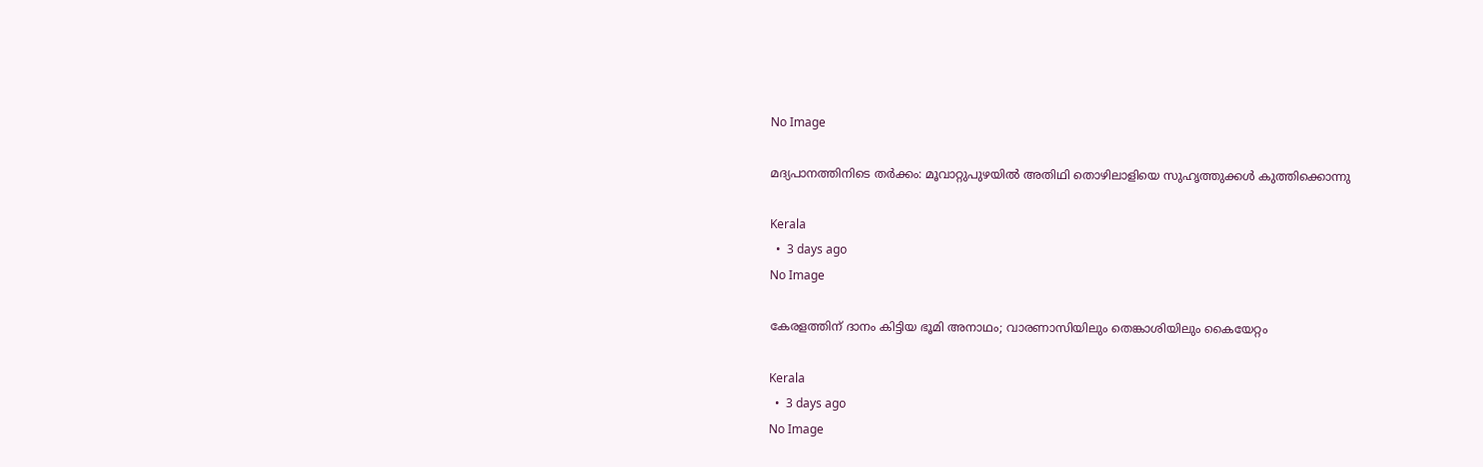No Image

മദ്യപാനത്തിനിടെ തര്‍ക്കം: മൂവാറ്റുപുഴയില്‍ അതിഥി തൊഴിലാളിയെ സുഹൃത്തുക്കള്‍ കുത്തിക്കൊന്നു

Kerala
  •  3 days ago
No Image

കേരളത്തിന് ദാനം കിട്ടിയ ഭൂമി അനാഥം; വാരണാസിയിലും തെങ്കാശിയിലും കൈയേറ്റം

Kerala
  •  3 days ago
No Image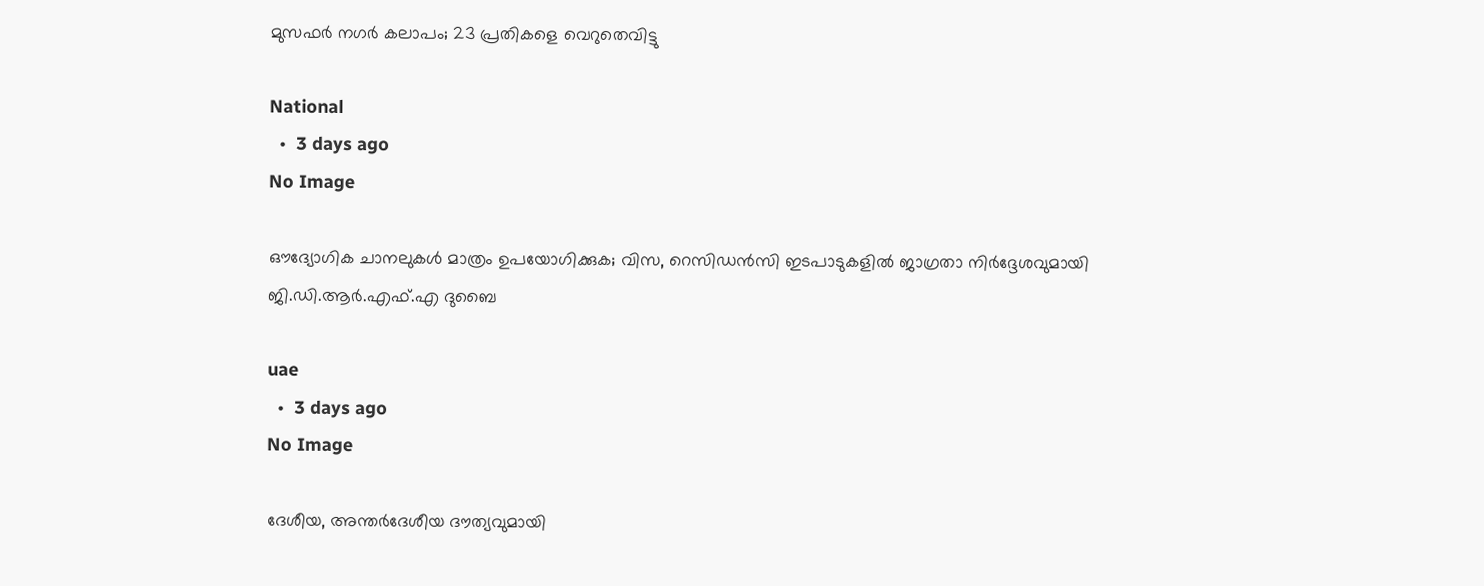മുസഫർ നഗർ കലാപം; 23 പ്രതികളെ വെറുതെവിട്ടു

National
  •  3 days ago
No Image

ഔദ്യോഗിക ചാനലുകൾ മാത്രം ഉപയോഗിക്കുക; വിസ, റെസിഡൻസി ഇടപാടുകളിൽ ജാഗ്രതാ നിർദ്ദേശവുമായി ജി.ഡി.ആർ.എഫ്.എ ദുബൈ

uae
  •  3 days ago
No Image

ദേശീയ, അന്തര്‍ദേശീയ ദൗത്യവുമായി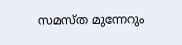സമസ്ത മുന്നേറും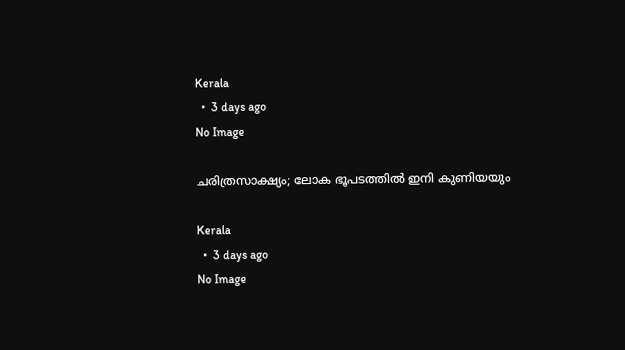Kerala
  •  3 days ago
No Image

ചരിത്രസാക്ഷ്യം; ലോക ഭൂപടത്തിൽ ഇനി കുണിയയും

Kerala
  •  3 days ago
No Image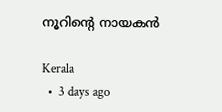നൂറിൻ്റെ നായകൻ

Kerala
  •  3 days ago